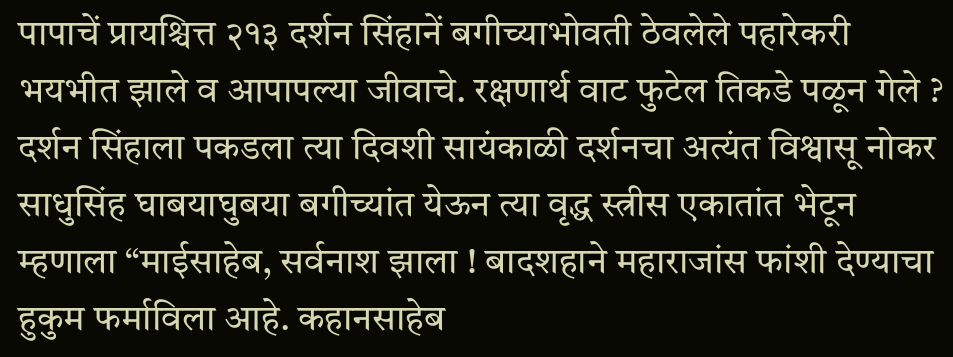पापाचें प्रायश्चित्त २१३ दर्शन सिंहानें बगीच्याभोवती ठेवलेले पहारेकरी भयभीत झाले व आपापल्या जीवाचे. रक्षणार्थ वाट फुटेल तिकडे पळून गेले ? दर्शन सिंहाला पकडला त्या दिवशी सायंकाळी दर्शनचा अत्यंत विश्वासू नोकर साधुसिंह घाबयाघुबया बगीच्यांत येऊन त्या वृद्ध स्त्रीस एकातांत भेटून म्हणाला “माईसाहेब, सर्वनाश झाला ! बादशहाने महाराजांस फांशी देण्याचा हुकुम फर्माविला आहे. कहानसाहेब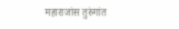महाराजांस तुरुंगांत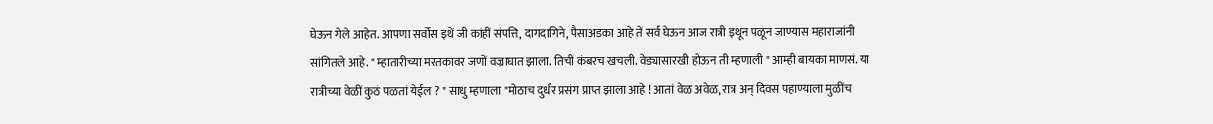घेऊन गेले आहेत. आपणा सर्वोस इथें जी कांहीं संपत्ति, दागदागिने, पैसाअडका आहे तें सर्व घेऊन आज रात्री इथून पळून जाण्यास महाराजांनी सांगितले आहे. " म्हातारीच्या मरतकावर जणों वज्राघात झाला. तिची कंबरच खचली. वेड्यासारखी होऊन ती म्हणाली " आम्ही बायका माणसं. या रात्रीच्या वेळीं कुठं पळतां येईल ? " साधु म्हणाला "मोठाच दुर्धर प्रसंग प्राप्त झाला आहे ! आतां वेळ अवेळ, रात्र अन् दिवस पहाण्याला मुळींच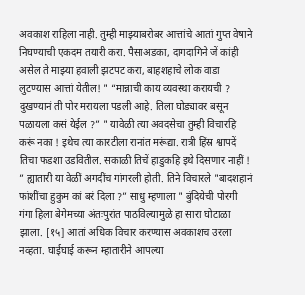अवकाश राहिला नाही. तुम्ही माझ्याबरोबर आत्तांचे आतां गुप्त वेषाने निघण्याची एकदम तयारी करा. पैसाअडका, दागदागिने जें कांही असेल ते माझ्या हवाली झटपट करा, बाहशहाचे लोक वाडा लुटण्यास आत्तां येतील! " “मान्नाची काय व्यवस्था करायची ? दुखण्यानं ती पोर मरायला पडली आहे. तिला घोड्यावर बसून पळायला कसं येईल ?” " यावेळी त्या अवदसेचा तुम्ही विचारहि करूं नका ! इथेच त्या कारटीला रानांत मरूंद्या. रात्री हिंस्र श्वापदें तिचा फडशा उडवितील. सकाळी तिचें हाडुकहि इथे दिसणार नाहीं ! ” ह्यातारी या वेळीं अगदींच गांगरली होती. तिने विचारले "बादशहानं फांशींचा हुकुम कां बरं दिला ?” साधु म्हणाला " बुंदियेची पोरगी गंगा हिला बेगेमच्या अंतःपुरांत पाठविल्यामुळे हा सारा घोटाळा झाला. [१५] आतां अधिक विचार करण्यास अवकाशच उरला नव्हता. घाईघाई करून म्हातारीने आपल्या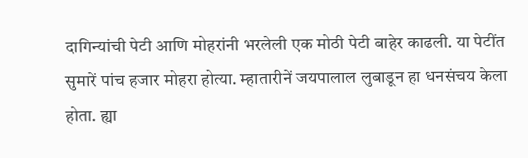दागिन्यांची पेटी आणि मोहरांनी भरलेली एक मोठी पेटी बाहेर काढली. या पेटींत सुमारें पांच हजार मोहरा होत्या. म्हातारीनें जयपालाल लुबाडून हा धनसंचय केला होता. ह्या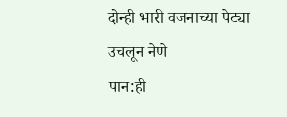दोन्ही भारी वजनाच्या पेट्या उचलून नेणे
पान:ही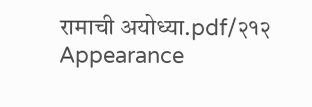रामाची अयोध्या.pdf/२१२
Appearance